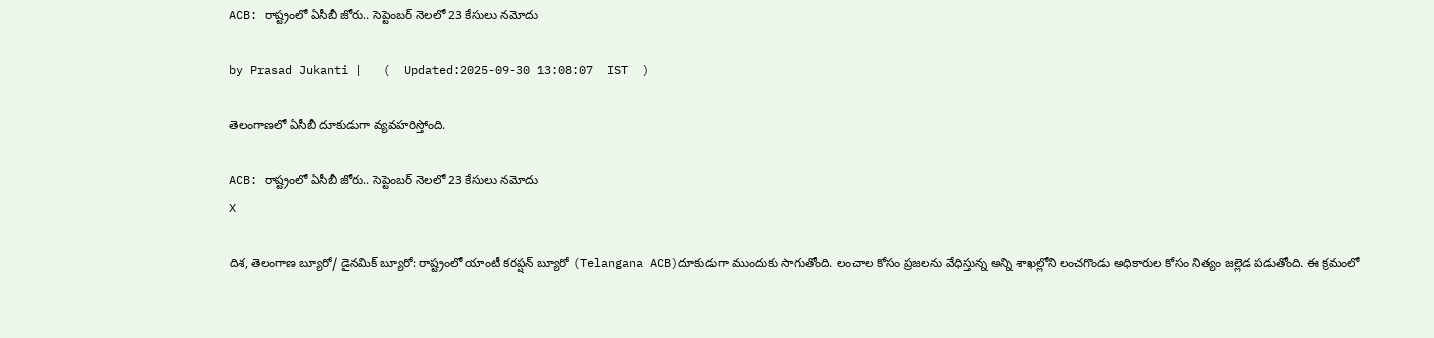ACB: రాష్ట్రంలో ఏసీబీ జోరు.. సెప్టెంబర్ నెలలో 23 కేసులు నమోదు

by Prasad Jukanti |   (  Updated:2025-09-30 13:08:07  IST  )

తెలంగాణలో ఏసీబీ దూకుడుగా వ్యవహరిస్తోంది.

ACB: రాష్ట్రంలో ఏసీబీ జోరు.. సెప్టెంబర్ నెలలో 23 కేసులు నమోదు
X

దిశ, తెలంగాణ బ్యూరో/ డైనమిక్ బ్యూరో: రాష్ట్రంలో యాంటీ కరప్షన్ బ్యూరో (Telangana ACB)దూకుడుగా ముందుకు సాగుతోంది. లంచాల కోసం ప్రజలను వేధిస్తున్న అన్ని శాఖల్లోని లంచగొండు అధికారుల కోసం నిత్యం జల్లెడ పడుతోంది. ఈ క్రమంలో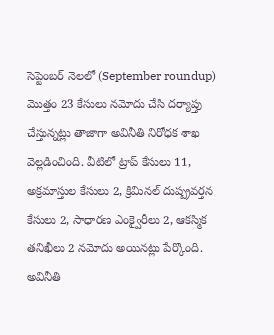సెప్టెంబర్ నెలలో (September roundup) మొత్తం 23 కేసులు నమోదు చేసి దర్యాప్తు చేస్తున్నట్లు తాజాగా అవినీతి నిరోధక శాఖ వెల్లడించింది. వీటిలో ట్రాప్ కేసులు 11, అక్రమాస్తుల కేసులు 2, క్రిమినల్ దుష్ప్రవర్తన కేసులు 2, సాధారణ ఎంక్వైరీలు 2, ఆకస్మిక తనిఖీలు 2 నమోదు అయినట్లు పేర్కొంది. అవినీతి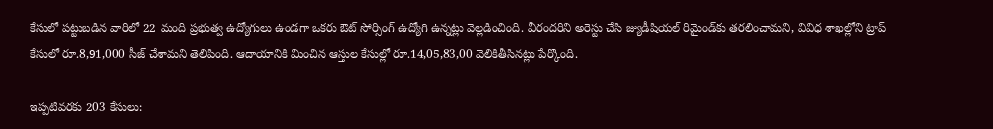కేసులో పట్టుబడిన వారిలో 22 మంది ప్రభుత్వ ఉద్యోగులు ఉండగా ఒకరు ఔట్ సోర్సింగ్ ఉద్యోగి ఉన్నట్లు వెల్లడించింది. వీరందరిని అరెస్టు చేసి జ్యుడీషియల్ రిమైండ్‍కు తరలించామని, వివిధ శాఖల్లోని ట్రాప్ కేసులో రూ.8,91,000 సీజ్ చేశామని తెలిపింది. ఆదాయానికి మించిన ఆస్తుల కేసుల్లో రూ.14,05,83,00 వెలికితీసినట్లు పేర్కొంది.

ఇప్పటివరకు 203 కేసులు: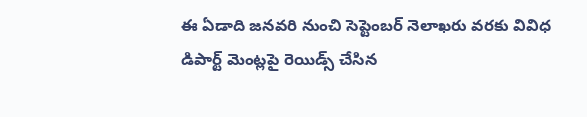ఈ ఏడాది జనవరి నుంచి సెప్టెంబర్ నెలాఖరు వరకు వివిధ డిపార్ట్ మెంట్లపై రెయిడ్స్ చేసిన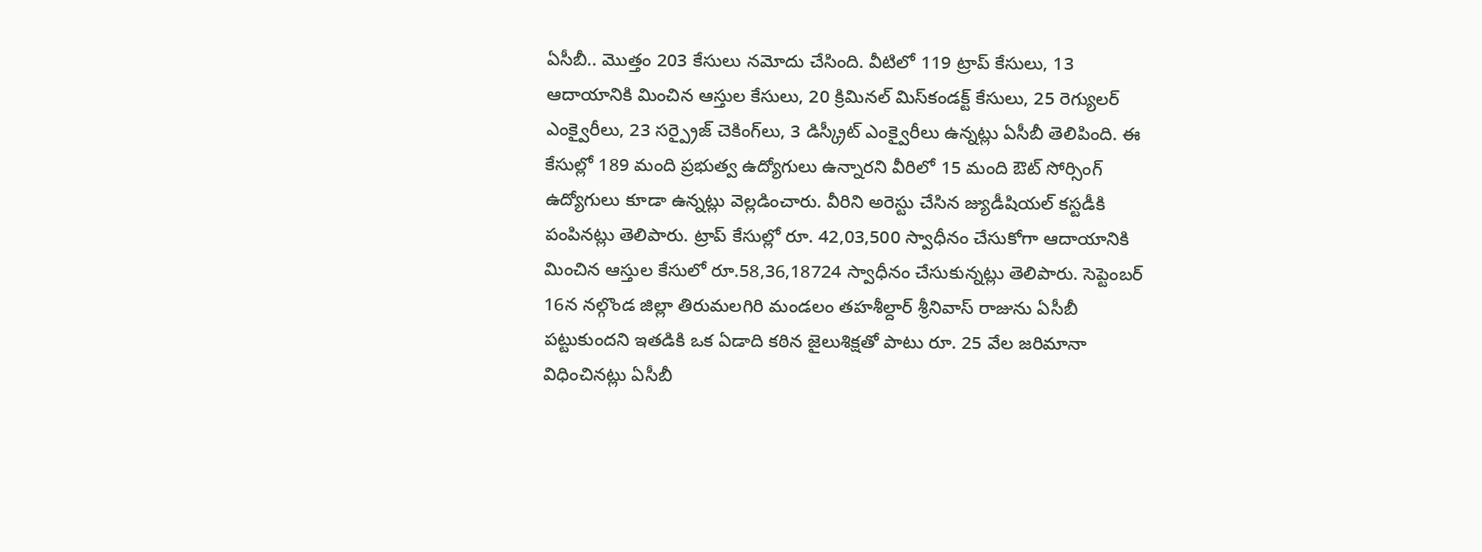ఏసీబీ.. మొత్తం 203 కేసులు నమోదు చేసింది. వీటిలో 119 ట్రాప్ కేసులు, 13 ఆదాయానికి మించిన ఆస్తుల కేసులు, 20 క్రిమినల్ మిస్‌కండక్ట్ కేసులు, 25 రెగ్యులర్ ఎంక్వైరీలు, 23 సర్ప్రైజ్ చెకింగ్‌లు, 3 డిస్క్రీట్ ఎంక్వైరీలు ఉన్నట్లు ఏసీబీ తెలిపింది. ఈ కేసుల్లో 189 మంది ప్రభుత్వ ఉద్యోగులు ఉన్నారని వీరిలో 15 మంది ఔట్ సోర్సింగ్ ఉద్యోగులు కూడా ఉన్నట్లు వెల్లడించారు. వీరిని అరెస్టు చేసిన జ్యుడీషియల్ కస్టడీకి పంపినట్లు తెలిపారు. ట్రాప్ కేసుల్లో రూ. 42,03,500 స్వాధీనం చేసుకోగా ఆదాయానికి మించిన ఆస్తుల కేసులో రూ.58,36,18724 స్వాధీనం చేసుకున్నట్లు తెలిపారు. సెప్టెంబర్ 16న నల్గొండ జిల్లా తిరుమలగిరి మండలం తహశీల్దార్ శ్రీనివాస్ రాజును ఏసీబీ పట్టుకుందని ఇతడికి ఒక ఏడాది కఠిన జైలుశిక్షతో పాటు రూ. 25 వేల జరిమానా విధించినట్లు ఏసీబీ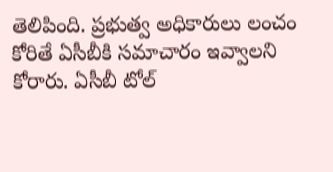తెలిపింది. ప్రభుత్వ అధికారులు లంచం కోరితే ఏసీబీకి సమాచారం ఇవ్వాలని కోరారు. ఏసీబీ టోల్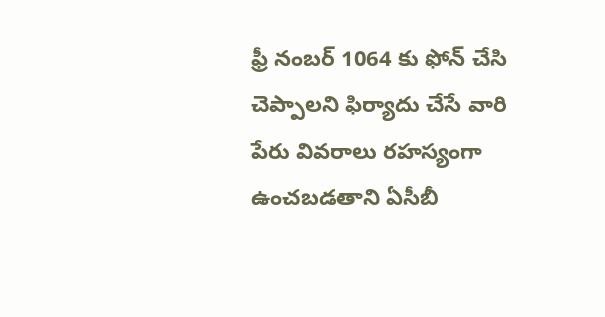ఫ్రీ నంబర్ 1064 కు ఫోన్ చేసి చెప్పాలని ఫిర్యాదు చేసే వారి పేరు వివరాలు రహస్యంగా ఉంచబడతాని ఏసీబీ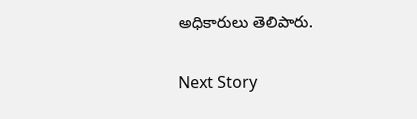అధికారులు తెలిపారు.

Next Story